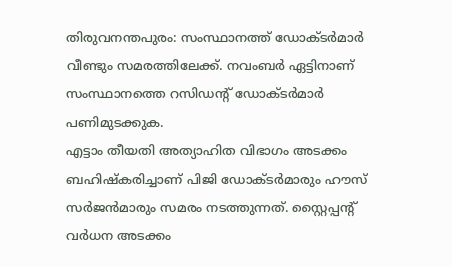തിരുവനന്തപുരം: സംസ്ഥാനത്ത് ഡോക്ടർമാർ വീണ്ടും സമരത്തിലേക്ക്. നവംബർ ഏട്ടിനാണ് സംസ്ഥാനത്തെ റസിഡന്റ് ഡോക്ടർമാർ പണിമുടക്കുക.
എട്ടാം തീയതി അത്യാഹിത വിഭാഗം അടക്കം ബഹിഷ്കരിച്ചാണ് പിജി ഡോക്ടർമാരും ഹൗസ് സർജൻമാരും സമരം നടത്തുന്നത്. സ്റ്റൈപ്പന്റ് വർധന അടക്കം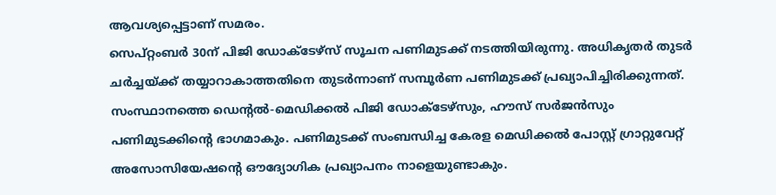ആവശ്യപ്പെട്ടാണ് സമരം.
സെപ്റ്റംബർ 30ന് പിജി ഡോക്ടേഴ്സ് സൂചന പണിമുടക്ക് നടത്തിയിരുന്നു. അധികൃതർ തുടർ ചർച്ചയ്ക്ക് തയ്യാറാകാത്തതിനെ തുടർന്നാണ് സമ്പൂർണ പണിമുടക്ക് പ്രഖ്യാപിച്ചിരിക്കുന്നത്. സംസ്ഥാനത്തെ ഡെന്റൽ-മെഡിക്കൽ പിജി ഡോക്ടേഴ്സും, ഹൗസ് സർജൻസും പണിമുടക്കിൻ്റെ ഭാഗമാകും. പണിമുടക്ക് സംബന്ധിച്ച കേരള മെഡിക്കൽ പോസ്റ്റ് ഗ്രാറ്റുവേറ്റ് അസോസിയേഷൻ്റെ ഔദ്യോഗിക പ്രഖ്യാപനം നാളെയുണ്ടാകും.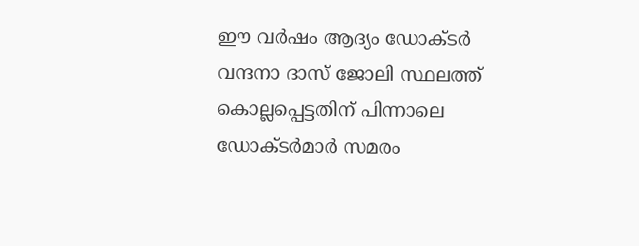ഈ വർഷം ആദ്യം ഡോക്ടർ വന്ദനാ ദാസ് ജോലി സ്ഥലത്ത് കൊല്ലപ്പെട്ടതിന് പിന്നാലെ ഡോക്ടർമാർ സമരം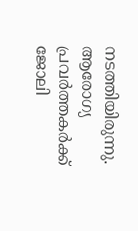നടത്തിയിരുന്നു. ആരോഗ്യ പ്രവർത്തകർക്ക് ജോലി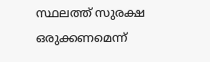സ്ഥലത്ത് സുരക്ഷ ഒരുക്കണമെന്ന്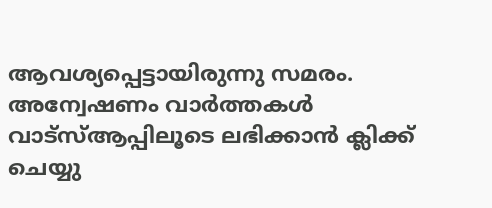ആവശ്യപ്പെട്ടായിരുന്നു സമരം.
അന്വേഷണം വാർത്തകൾ വാട്സ്ആപ്പിലൂടെ ലഭിക്കാൻ ക്ലിക്ക് ചെയ്യു